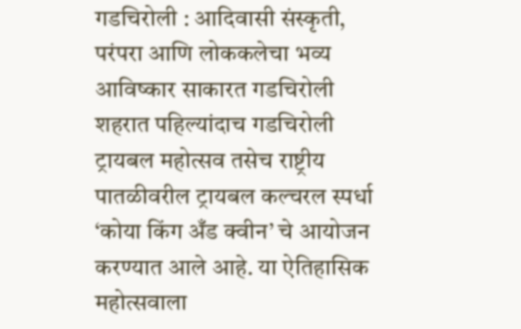गडचिरोली : आदिवासी संस्कृती, परंपरा आणि लोककलेचा भव्य आविष्कार साकारत गडचिरोली शहरात पहिल्यांदाच गडचिरोली ट्रायबल महोत्सव तसेच राष्ट्रीय पातळीवरील ट्रायबल कल्चरल स्पर्धा ‘कोया किंग अँड क्वीन’ चे आयोजन करण्यात आले आहे. या ऐतिहासिक महोत्सवाला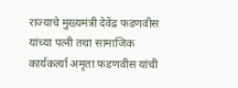राज्याचे मुख्यमंत्री देवेंद्र फडणवीस यांच्या पत्नी तथा सामाजिक कार्यकर्त्या अमृता फडणवीस यांची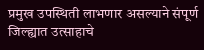प्रमुख उपस्थिती लाभणार असल्याने संपूर्ण जिल्ह्यात उत्साहाचे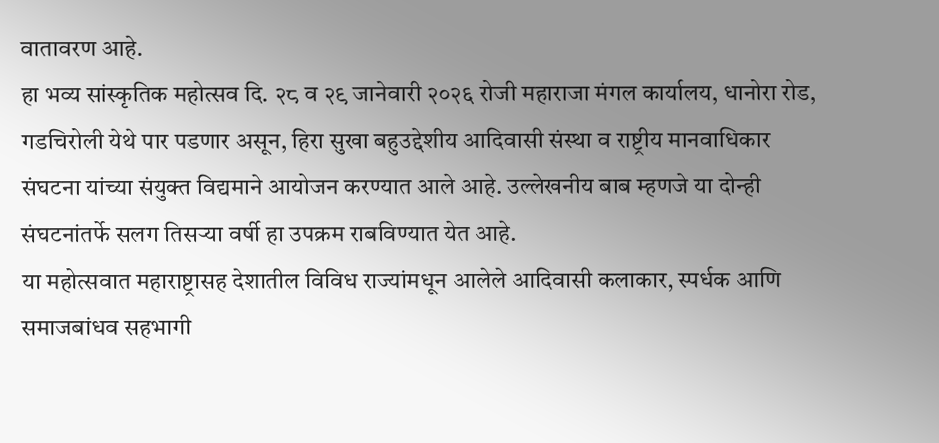वातावरण आहे.
हा भव्य सांस्कृतिक महोत्सव दि. २८ व २९ जानेवारी २०२६ रोजी महाराजा मंगल कार्यालय, धानोरा रोड, गडचिरोली येथे पार पडणार असून, हिरा सुखा बहुउद्देशीय आदिवासी संस्था व राष्ट्रीय मानवाधिकार संघटना यांच्या संयुक्त विद्यमाने आयोजन करण्यात आले आहे. उल्लेखनीय बाब म्हणजे या दोन्ही संघटनांतर्फे सलग तिसऱ्या वर्षी हा उपक्रम राबविण्यात येत आहे.
या महोत्सवात महाराष्ट्रासह देशातील विविध राज्यांमधून आलेले आदिवासी कलाकार, स्पर्धक आणि समाजबांधव सहभागी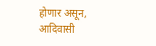होणार असून, आदिवासी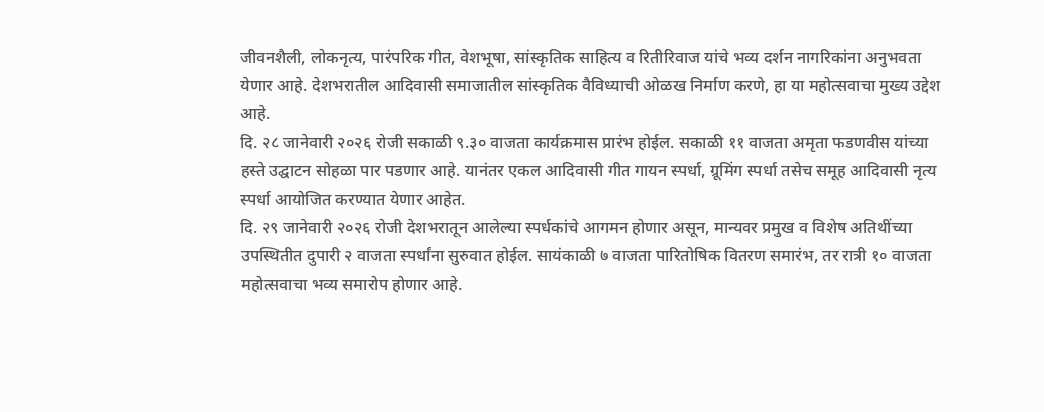जीवनशैली, लोकनृत्य, पारंपरिक गीत, वेशभूषा, सांस्कृतिक साहित्य व रितीरिवाज यांचे भव्य दर्शन नागरिकांना अनुभवता येणार आहे. देशभरातील आदिवासी समाजातील सांस्कृतिक वैविध्याची ओळख निर्माण करणे, हा या महोत्सवाचा मुख्य उद्देश आहे.
दि. २८ जानेवारी २०२६ रोजी सकाळी ९.३० वाजता कार्यक्रमास प्रारंभ होईल. सकाळी ११ वाजता अमृता फडणवीस यांच्या हस्ते उद्घाटन सोहळा पार पडणार आहे. यानंतर एकल आदिवासी गीत गायन स्पर्धा, ग्रूमिंग स्पर्धा तसेच समूह आदिवासी नृत्य स्पर्धा आयोजित करण्यात येणार आहेत.
दि. २९ जानेवारी २०२६ रोजी देशभरातून आलेल्या स्पर्धकांचे आगमन होणार असून, मान्यवर प्रमुख व विशेष अतिथींच्या उपस्थितीत दुपारी २ वाजता स्पर्धांना सुरुवात होईल. सायंकाळी ७ वाजता पारितोषिक वितरण समारंभ, तर रात्री १० वाजता महोत्सवाचा भव्य समारोप होणार आहे.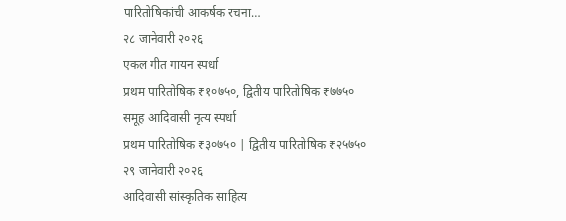पारितोषिकांची आकर्षक रचना…
२८ जानेवारी २०२६
एकल गीत गायन स्पर्धा
प्रथम पारितोषिक ₹१०७५०, द्वितीय पारितोषिक ₹७७५०
समूह आदिवासी नृत्य स्पर्धा
प्रथम पारितोषिक ₹३०७५० | द्वितीय पारितोषिक ₹२५७५०
२९ जानेवारी २०२६
आदिवासी सांस्कृतिक साहित्य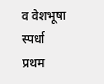व वेशभूषा स्पर्धा
प्रथम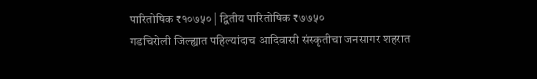पारितोषिक ₹१०७५० | द्वितीय पारितोषिक ₹७७५०
गडचिरोली जिल्ह्यात पहिल्यांदाच आदिवासी संस्कृतीचा जनसागर शहरात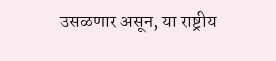उसळणार असून, या राष्ट्रीय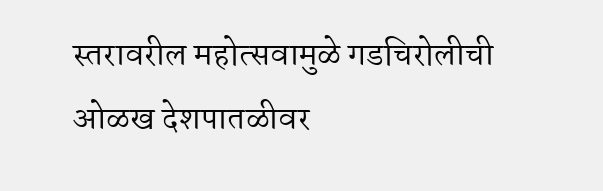स्तरावरील महोत्सवामुळे गडचिरोलीची ओळख देशपातळीवर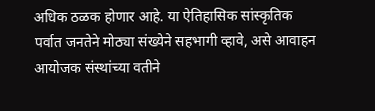अधिक ठळक होणार आहे. या ऐतिहासिक सांस्कृतिक पर्वात जनतेने मोठ्या संख्येने सहभागी व्हावे, असे आवाहन आयोजक संस्थांच्या वतीने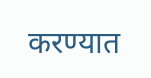करण्यात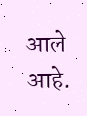आले आहे.